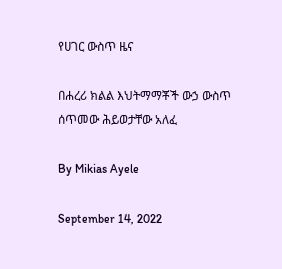የሀገር ውስጥ ዜና

በሐረሪ ክልል እህትማማቾች ውኃ ውስጥ ሰጥመው ሕይወታቸው አለፈ

By Mikias Ayele

September 14, 2022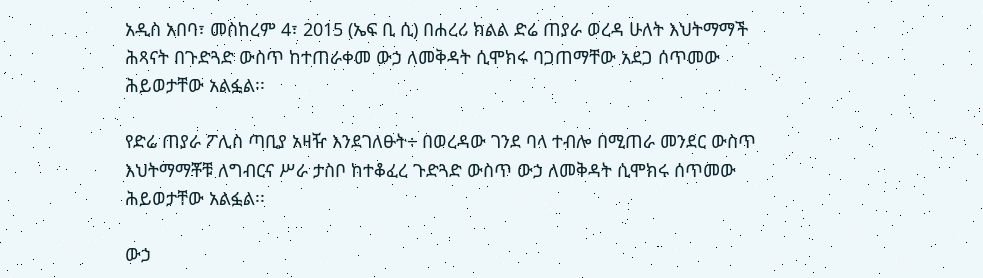አዲስ አበባ፣ መስከረም 4፣ 2015 (ኤፍ ቢ ሲ) በሐረሪ ክልል ድሬ ጠያራ ወረዳ ሁለት እህትማማች ሕጻናት በጉድጓድ ውስጥ ከተጠራቀመ ውኃ ለመቅዳት ሲሞክሩ ባጋጠማቸው አደጋ ሰጥመው ሕይወታቸው አልፏል፡፡

የድሬ ጠያራ ፖሊስ ጣቢያ አዛዥ እንደገለፁት÷ በወረዳው ገንደ ባላ ተብሎ በሚጠራ መንደር ውስጥ እህትማማቾቹ ለግብርና ሥራ ታስቦ ከተቆፈረ ጉድጓድ ውስጥ ውኃ ለመቅዳት ሲሞክሩ ሰጥመው ሕይወታቸው አልፏል፡፡

ውኃ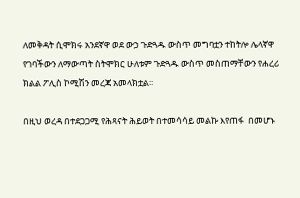ለመቅዳት ሲሞክሩ አንደኛዋ ወደ ውኃ ጉድጓዱ ውስጥ መግባቷን ተከትሎ ሌላኛዋ የገባችውን ለማውጣት ስትሞክር ሁለቱም ጉድጓዱ ውስጥ መስጠማቸውን የሐረሪ ክልል ፖሊስ ኮሚሽን መረጃ አመላክቷል፡፡

በዚህ ወረዳ በተደጋጋሚ የሕጻናት ሕይወት በተመሳሳይ መልኩ እየጠፋ  በመሆኑ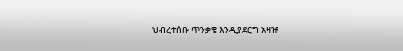ህብረተሰቡ ጥንቃቄ እንዲያደርግ አዛዡ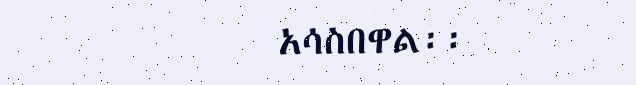አሳስበዋል፡፡